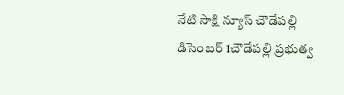నేటి సాక్షి న్యూస్ చౌడేపల్లి డిసెంబర్ 1చౌడేపల్లి ప్రభుత్వ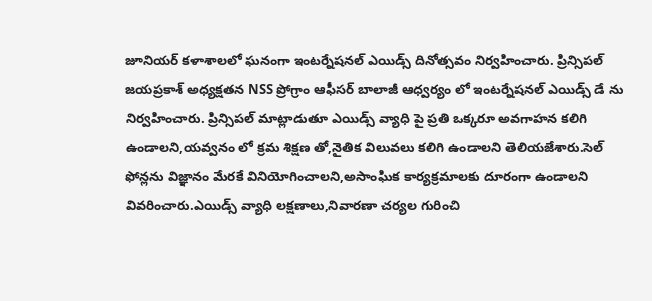జూనియర్ కళాశాలలో ఘనంగా ఇంటర్నేషనల్ ఎయిడ్స్ దినోత్సవం నిర్వహించారు. ప్రిన్సిపల్ జయప్రకాశ్ అధ్యక్షతన NSS ప్రోగ్రాం ఆఫీసర్ బాలాజీ ఆధ్వర్యం లో ఇంటర్నేషనల్ ఎయిడ్స్ డే ను నిర్వహించారు. ప్రిన్సిపల్ మాట్లాడుతూ ఎయిడ్స్ వ్యాధి పై ప్రతి ఒక్కరూ అవగాహన కలిగి ఉండాలని,యవ్వనం లో క్రమ శిక్షణ తో,నైతిక విలువలు కలిగి ఉండాలని తెలియజేశారు.సెల్ ఫోన్లను విజ్ఞానం మేరకే వినియోగించాలని,అసాంఘిక కార్యక్రమాలకు దూరంగా ఉండాలని వివరించారు.ఎయిడ్స్ వ్యాధి లక్షణాలు,నివారణా చర్యల గురించి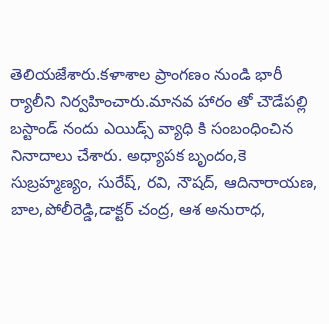తెలియజేశారు.కళాశాల ప్రాంగణం నుండి భారీ ర్యాలీని నిర్వహించారు.మానవ హారం తో చౌడేపల్లి బస్టాండ్ నందు ఎయిడ్స్ వ్యాధి కి సంబంధించిన నినాదాలు చేశారు. అధ్యాపక బృందం,కె సుబ్రహ్మణ్యం, సురేష్, రవి, నౌషద్, ఆదినారాయణ, బాల,పోలీరెడ్డి,డాక్టర్ చంద్ర, ఆశ అనురాధ,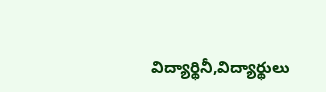విద్యార్థినీ,విద్యార్థులు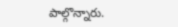పాల్గొన్నారు.